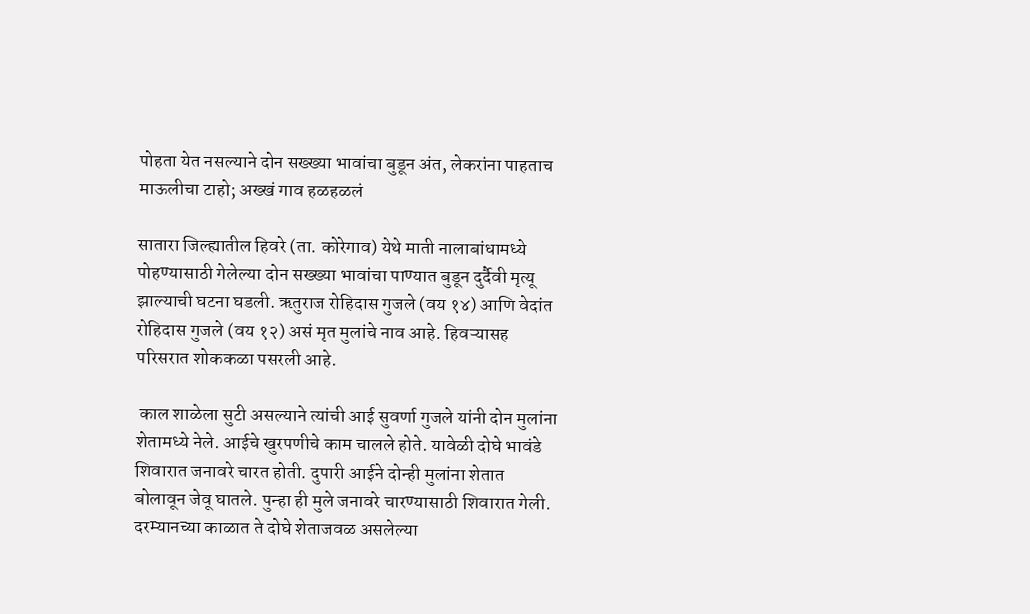पोहता येत नसल्याने दोन सख्ख्या भावांचा बुडून अंत, लेकरांना पाहताच माऊलीचा टाहो; अख्खं गाव हळहळलं

सातारा जिल्ह्यातील हिवरे (ता. कोरेगाव) येथे माती नालाबांधामध्ये पोहण्यासाठी गेलेल्या दोन सख्ख्या भावांचा पाण्यात बुडून दुर्दैवी मृत्यू झाल्याची घटना घडली. ऋतुराज रोहिदास गुजले (वय १४) आणि वेदांत रोहिदास गुजले (वय १२) असं मृत मुलांचे नाव आहे. हिवऱ्यासह परिसरात शोककळा पसरली आहे.

 काल शाळेला सुटी असल्याने त्यांची आई सुवर्णा गुजले यांनी दोन मुलांना शेतामध्ये नेले. आईचे खुरपणीचे काम चालले होते. यावेळी दोघे भावंडे शिवारात जनावरे चारत होती. दुपारी आईने दोन्ही मुलांना शेतात बोलावून जेवू घातले. पुन्हा ही मुले जनावरे चारण्यासाठी शिवारात गेली. दरम्यानच्या काळात ते दोघे शेताजवळ असलेल्या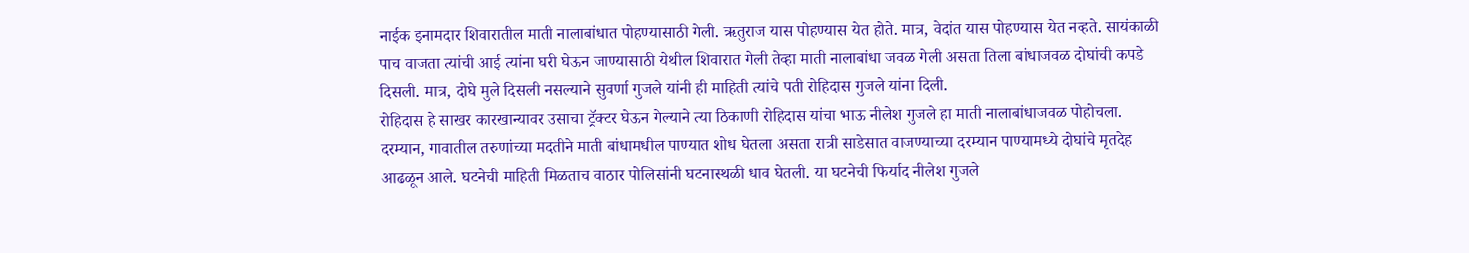नाईक इनामदार शिवारातील माती नालाबांधात पोहण्यासाठी गेली. ऋतुराज यास पोहण्यास येत होते. मात्र, वेदांत यास पोहण्यास येत नव्हते. सायंकाळी पाच वाजता त्यांची आई त्यांना घरी घेऊन जाण्यासाठी येथील शिवारात गेली तेव्हा माती नालाबांधा जवळ गेली असता तिला बांधाजवळ दोघांची कपडे दिसली. मात्र, दोघे मुले दिसली नसल्याने सुवर्णा गुजले यांनी ही माहिती त्यांचे पती रोहिदास गुजले यांना दिली.
रोहिदास हे साखर कारखान्यावर उसाचा ट्रॅक्टर घेऊन गेल्याने त्या ठिकाणी रोहिदास यांचा भाऊ नीलेश गुजले हा माती नालाबांधाजवळ पोहोचला. दरम्यान, गावातील तरुणांच्या मदतीने माती बांधामधील पाण्यात शोध घेतला असता रात्री साडेसात वाजण्याच्या दरम्यान पाण्यामध्ये दोघांचे मृतदेह आढळून आले. घटनेची माहिती मिळताच वाठार पोलिसांनी घटनास्थळी धाव घेतली. या घटनेची फिर्याद नीलेश गुजले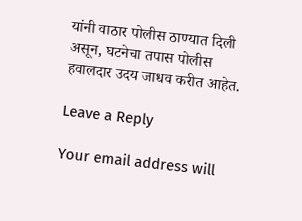यांनी वाठार पोलीस ठाण्यात दिली असून, घटनेचा तपास पोलीस हवालदार उदय जाधव करीत आहेत.

Leave a Reply

Your email address will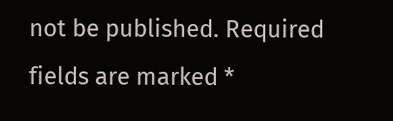not be published. Required fields are marked *